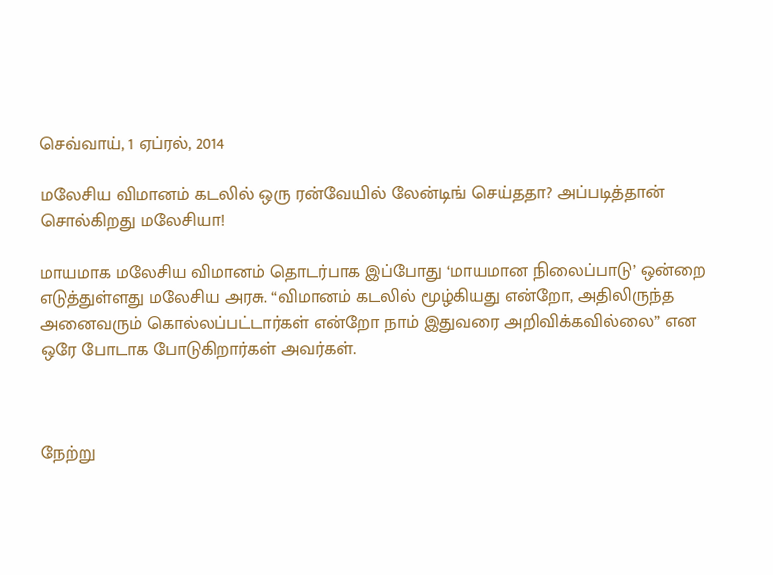செவ்வாய், 1 ஏப்ரல், 2014

மலேசிய விமானம் கடலில் ஒரு ரன்வேயில் லேன்டிங் செய்ததா? அப்படித்தான் சொல்கிறது மலேசியா!

மாயமாக மலேசிய விமானம் தொடர்பாக இப்போது ‘மாயமான நிலைப்பாடு’ ஒன்றை எடுத்துள்ளது மலேசிய அரசு. “விமானம் கடலில் மூழ்கியது என்றோ, அதிலிருந்த அனைவரும் கொல்லப்பட்டார்கள் என்றோ நாம் இதுவரை அறிவிக்கவில்லை” என ஒரே போடாக போடுகிறார்கள் அவர்கள்.



நேற்று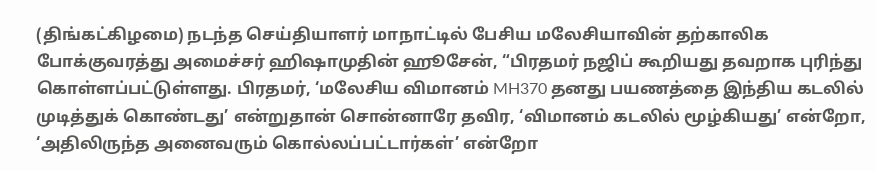(திங்கட்கிழமை) நடந்த செய்தியாளர் மாநாட்டில் பேசிய மலேசியாவின் தற்காலிக போக்குவரத்து அமைச்சர் ஹிஷாமுதின் ஹூசேன், “பிரதமர் நஜிப் கூறியது தவறாக புரிந்து கொள்ளப்பட்டுள்ளது. பிரதமர், ‘மலேசிய விமானம் MH370 தனது பயணத்தை இந்திய கடலில் முடித்துக் கொண்டது’ என்றுதான் சொன்னாரே தவிர, ‘விமானம் கடலில் மூழ்கியது’ என்றோ, ‘அதிலிருந்த அனைவரும் கொல்லப்பட்டார்கள்’ என்றோ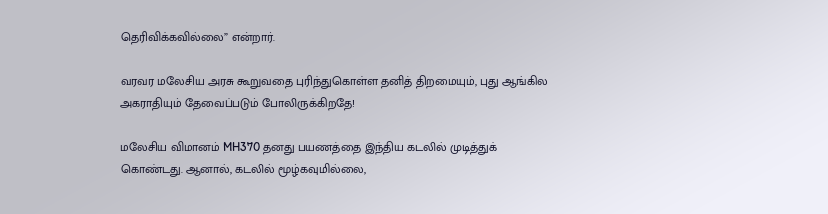தெரிவிக்கவில்லை” என்றார்.

வரவர மலேசிய அரசு கூறுவதை புரிந்துகொள்ள தனித் திறமையும், புது ஆங்கில அகராதியும் தேவைப்படும் போலிருக்கிறதே!

மலேசிய விமானம் MH370 தனது பயணத்தை இந்திய கடலில் முடித்துக் கொண்டது. ஆனால், கடலில் மூழ்கவுமில்லை,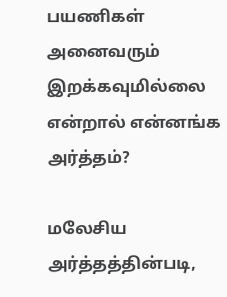பயணிகள் அனைவரும் இறக்கவுமில்லை என்றால் என்னங்க அர்த்தம்?

மலேசிய அர்த்தத்தின்படி,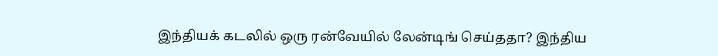இந்தியக் கடலில் ஒரு ரன்வேயில் லேன்டிங் செய்ததா? இந்திய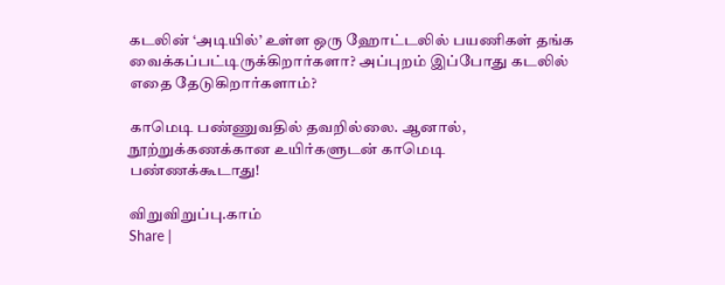கடலின் ‘அடியில்’ உள்ள ஒரு ஹோட்டலில் பயணிகள் தங்க வைக்கப்பட்டிருக்கிறார்களா? அப்புறம் இப்போது கடலில் எதை தேடுகிறார்களாம்?

காமெடி பண்ணுவதில் தவறில்லை. ஆனால், நூற்றுக்கணக்கான உயிர்களுடன் காமெடி பண்ணக்கூடாது!

விறுவிறுப்பு.காம்
Share |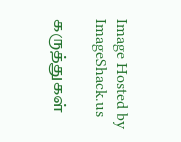Image Hosted by ImageShack.us

கருத்துகள்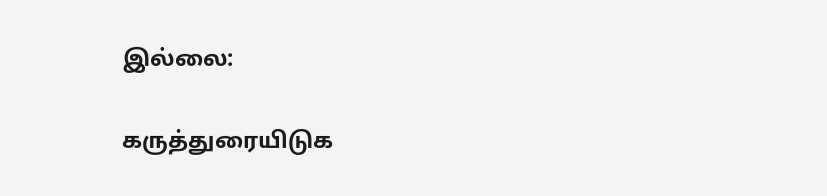இல்லை:

கருத்துரையிடுக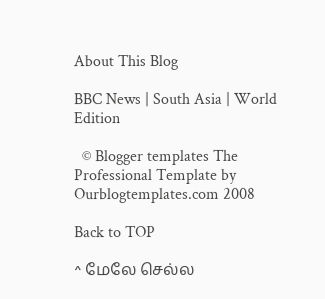About This Blog

BBC News | South Asia | World Edition

  © Blogger templates The Professional Template by Ourblogtemplates.com 2008

Back to TOP

^ மேலே செல்ல